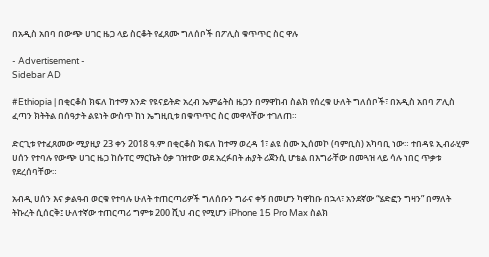በአዲስ አበባ በውጭ ሀገር ዜጋ ላይ ስርቆት የፈጸሙ ግለሰቦች በፖሊስ ቁጥጥር ስር ዋሉ

- Advertisement -
Sidebar AD

#Ethiopia | በቂርቆስ ክፍለ ከተማ አንድ የዩናይትድ አረብ ኤምሬትስ ዜጋን በማዋከብ ስልክ የሰረቁ ሁለት ግለሰቦች፣ በአዲስ አበባ ፖሊስ ፈጣን ክትትል በሰዓታት ልዩነት ውስጥ ከነ ኤግዚቢቱ በቁጥጥር ስር መዋላቸው ተገለጠ።

ድርጊቱ የተፈጸመው ሚያዚያ 23 ቀን 2018 ዓ.ም በቂርቆስ ክፍለ ከተማ ወረዳ 1፣ ልዩ ስሙ ኢሰመኮ (ባምቢስ) አካባቢ ነው። ተበዳዩ ኢብራሂም ሀሰን የተባሉ የውጭ ሀገር ዜጋ ከሱፐር ማርኬት ዕቃ ገዝተው ወደ አረፉበት ሐያት ሪጀንሲ ሆቴል በእግራቸው በመጓዝ ላይ ሳሉ ነበር ጥቃቱ የደረሰባቸው።

አብዲ ሀሰን እና ቃልዓብ ወርቁ የተባሉ ሁለት ተጠርጣሪዎች ግለሰቡን ግራና ቀኝ በመሆን ካዋከቡ በኋላ፣ አንደኛው “ሄድፎን ግዛን” በማለት ትኩረት ሲሰርቅ፤ ሁለተኛው ተጠርጣሪ ግምቱ 200 ሺህ ብር የሚሆን iPhone 15 Pro Max ስልክ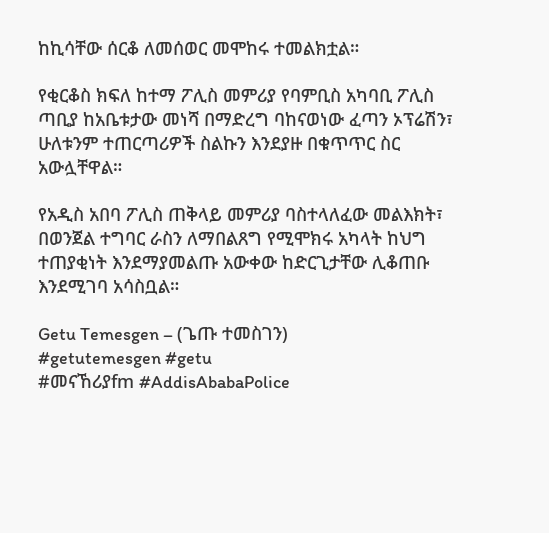ከኪሳቸው ሰርቆ ለመሰወር መሞከሩ ተመልክቷል።

የቂርቆስ ክፍለ ከተማ ፖሊስ መምሪያ የባምቢስ አካባቢ ፖሊስ ጣቢያ ከአቤቱታው መነሻ በማድረግ ባከናወነው ፈጣን ኦፕሬሽን፣ ሁለቱንም ተጠርጣሪዎች ስልኩን እንደያዙ በቁጥጥር ስር አውሏቸዋል።

የአዲስ አበባ ፖሊስ ጠቅላይ መምሪያ ባስተላለፈው መልእክት፣ በወንጀል ተግባር ራስን ለማበልጸግ የሚሞክሩ አካላት ከህግ ተጠያቂነት እንደማያመልጡ አውቀው ከድርጊታቸው ሊቆጠቡ እንደሚገባ አሳስቧል።

Getu Temesgen – (ጌጡ ተመስገን)
#getutemesgen #getu
#መናኸሪያfm #AddisAbabaPolice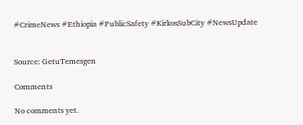#CrimeNews #Ethiopia #PublicSafety #KirkosSubCity #NewsUpdate


Source: GetuTemesgen

Comments

No comments yet.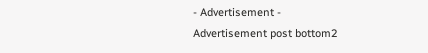- Advertisement -
Advertisement post bottom2